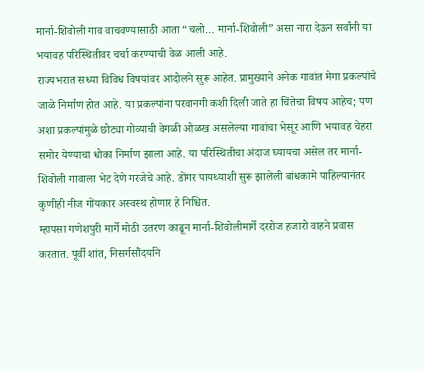मार्ना-शिवोली गाव वाचवण्यासाठी आता “चलो… मार्ना-शिवोली” असा नारा देऊन सर्वांनी या भयावह परिस्थितीवर चर्चा करण्याची वेळ आली आहे.
राज्यभरात सध्या विविध विषयांवर आंदोलने सुरू आहेत. प्रामुख्याने अनेक गावांत मेगा प्रकल्पांचे जाळे निर्माण होत आहे. या प्रकल्पांना परवानगी कशी दिली जाते हा चिंतेचा विषय आहेच; पण अशा प्रकल्पांमुळे छोट्या गोव्याची वेगळी ओळख असलेल्या गावांचा भेसूर आणि भयावह चेहरा समोर येण्याचा धोका निर्माण झाला आहे. या परिस्थितीचा अंदाज घ्यायचा असेल तर मार्ना-शिवोली गावाला भेट देणे गरजेचे आहे. डोंगर पायथ्याशी सुरू झालेली बांधकामे पाहिल्यानंतर कुणीही नीज गोंयकार अस्वस्थ होणार हे निश्चित.
म्हापसा गणेशपुरी मार्गे मोठी उतरण काढून मार्ना-शिवोलीमार्गे दररोज हजारो वाहने प्रवास करतात. पूर्वी शांत, निसर्गसौंदर्याने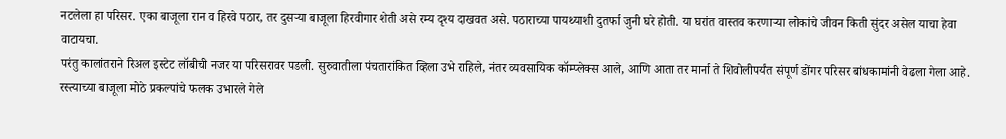नटलेला हा परिसर. एका बाजूला रान व हिरवे पठार, तर दुसऱ्या बाजूला हिरवीगार शेती असे रम्य दृश्य दाखवत असे. पठाराच्या पायथ्याशी दुतर्फा जुनी घरे होती. या घरांत वास्तव करणाऱ्या लोकांचे जीवन किती सुंदर असेल याचा हेवा वाटायचा.
परंतु कालांतराने रिअल इस्टेट लॉबीची नजर या परिसरावर पडली. सुरुवातीला पंचतारांकित व्हिला उभे राहिले, नंतर व्यवसायिक कॉम्प्लेक्स आले, आणि आता तर मार्ना ते शिवोलीपर्यंत संपूर्ण डोंगर परिसर बांधकामांनी वेढला गेला आहे. रस्त्याच्या बाजूला मोठे प्रकल्पांचे फलक उभारले गेले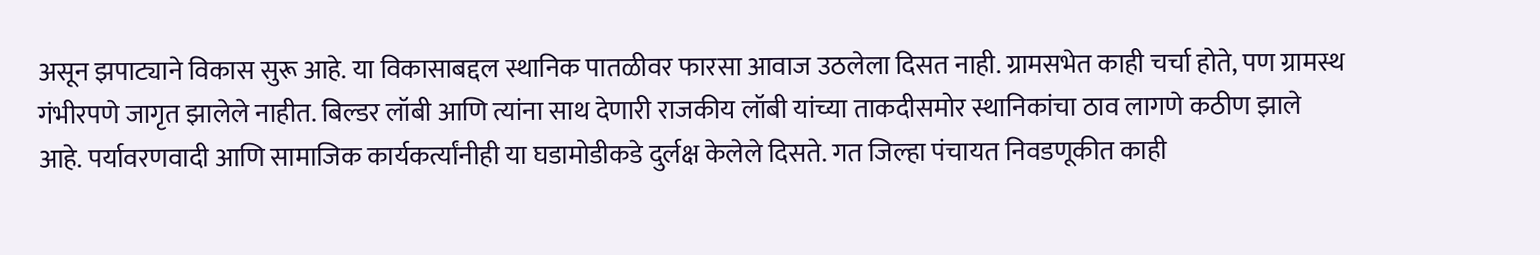असून झपाट्याने विकास सुरू आहे. या विकासाबद्दल स्थानिक पातळीवर फारसा आवाज उठलेला दिसत नाही. ग्रामसभेत काही चर्चा होते, पण ग्रामस्थ गंभीरपणे जागृत झालेले नाहीत. बिल्डर लॉबी आणि त्यांना साथ देणारी राजकीय लॉबी यांच्या ताकदीसमोर स्थानिकांचा ठाव लागणे कठीण झाले आहे. पर्यावरणवादी आणि सामाजिक कार्यकर्त्यांनीही या घडामोडीकडे दुर्लक्ष केलेले दिसते. गत जिल्हा पंचायत निवडणूकीत काही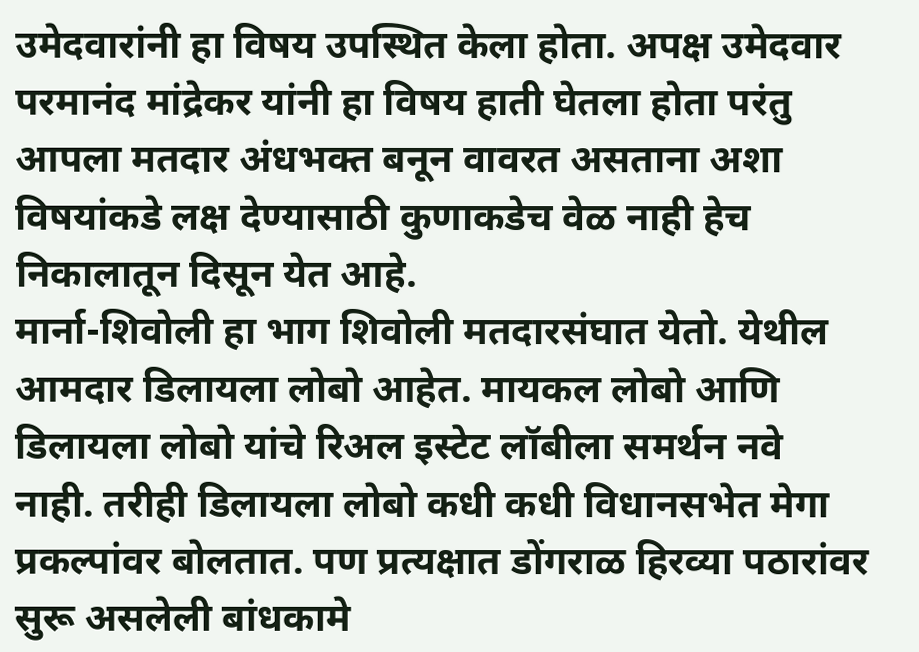उमेदवारांनी हा विषय उपस्थित केला होता. अपक्ष उमेदवार परमानंद मांद्रेकर यांनी हा विषय हाती घेतला होता परंतु आपला मतदार अंधभक्त बनून वावरत असताना अशा विषयांकडे लक्ष देण्यासाठी कुणाकडेच वेळ नाही हेच निकालातून दिसून येत आहे.
मार्ना-शिवोली हा भाग शिवोली मतदारसंघात येतो. येथील आमदार डिलायला लोबो आहेत. मायकल लोबो आणि डिलायला लोबो यांचे रिअल इस्टेट लॉबीला समर्थन नवे नाही. तरीही डिलायला लोबो कधी कधी विधानसभेत मेगा प्रकल्पांवर बोलतात. पण प्रत्यक्षात डोंगराळ हिरव्या पठारांवर सुरू असलेली बांधकामे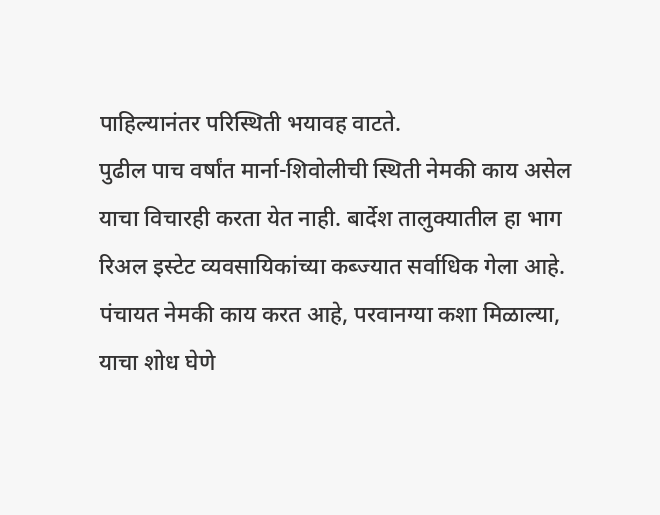पाहिल्यानंतर परिस्थिती भयावह वाटते.
पुढील पाच वर्षांत मार्ना-शिवोलीची स्थिती नेमकी काय असेल याचा विचारही करता येत नाही. बार्देश तालुक्यातील हा भाग रिअल इस्टेट व्यवसायिकांच्या कब्ज्यात सर्वाधिक गेला आहे. पंचायत नेमकी काय करत आहे, परवानग्या कशा मिळाल्या, याचा शोध घेणे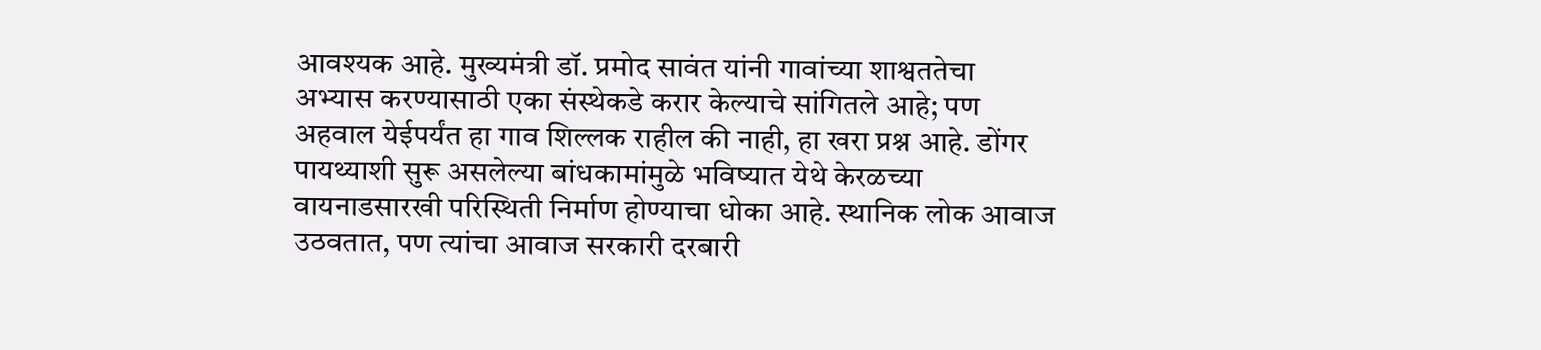आवश्यक आहे. मुख्यमंत्री डॉ. प्रमोद सावंत यांनी गावांच्या शाश्वततेचा अभ्यास करण्यासाठी एका संस्थेकडे करार केल्याचे सांगितले आहे; पण अहवाल येईपर्यंत हा गाव शिल्लक राहील की नाही, हा खरा प्रश्न आहे. डोंगर पायथ्याशी सुरू असलेल्या बांधकामांमुळे भविष्यात येथे केरळच्या वायनाडसारखी परिस्थिती निर्माण होण्याचा धोका आहे. स्थानिक लोक आवाज उठवतात, पण त्यांचा आवाज सरकारी दरबारी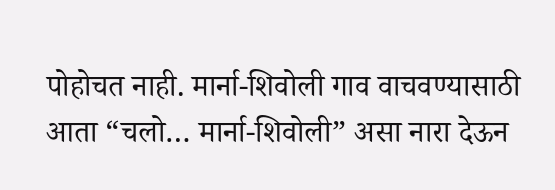पोहोचत नाही. मार्ना-शिवोली गाव वाचवण्यासाठी आता “चलो… मार्ना-शिवोली” असा नारा देऊन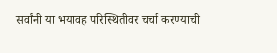सर्वांनी या भयावह परिस्थितीवर चर्चा करण्याची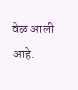वेळ आली आहे.